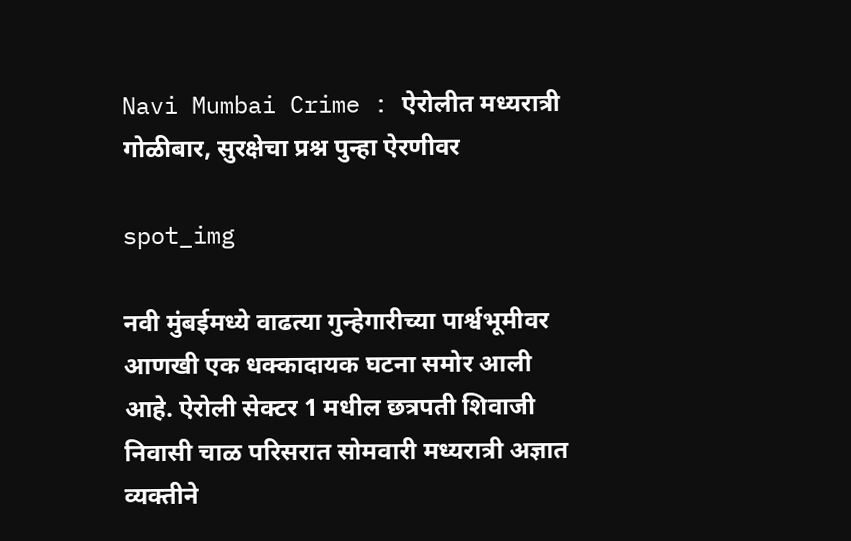Navi Mumbai Crime : ऐरोलीत मध्यरात्री गोळीबार, सुरक्षेचा प्रश्न पुन्हा ऐरणीवर

spot_img

नवी मुंबईमध्ये वाढत्या गुन्हेगारीच्या पार्श्वभूमीवर आणखी एक धक्कादायक घटना समोर आली आहे. ऐरोली सेक्टर 1 मधील छत्रपती शिवाजी निवासी चाळ परिसरात सोमवारी मध्यरात्री अज्ञात व्यक्तीने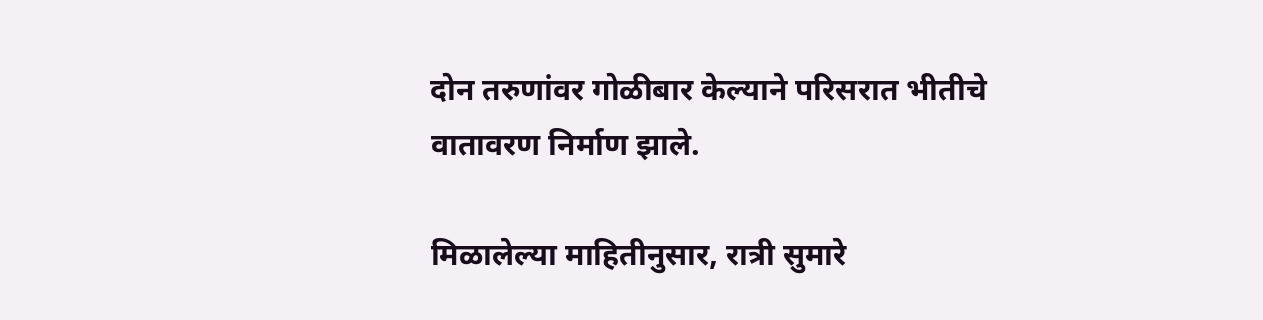दोन तरुणांवर गोळीबार केल्याने परिसरात भीतीचे वातावरण निर्माण झाले.

मिळालेल्या माहितीनुसार, रात्री सुमारे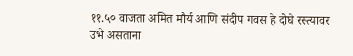११.५० वाजता अमित मौर्य आणि संदीप गवस हे दोघे रस्त्यावर उभे असताना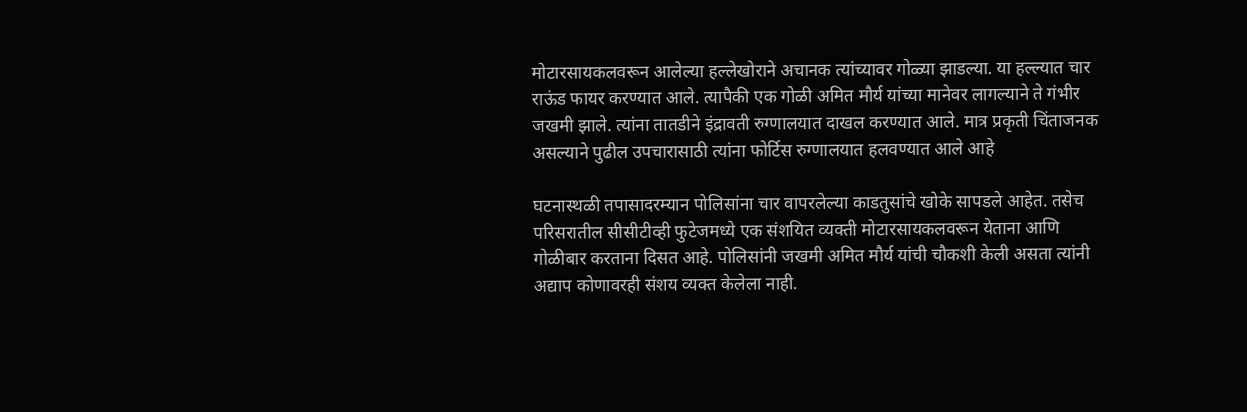मोटारसायकलवरून आलेल्या हल्लेखोराने अचानक त्यांच्यावर गोळ्या झाडल्या. या हल्ल्यात चार राऊंड फायर करण्यात आले. त्यापैकी एक गोळी अमित मौर्य यांच्या मानेवर लागल्याने ते गंभीर जखमी झाले. त्यांना तातडीने इंद्रावती रुग्णालयात दाखल करण्यात आले. मात्र प्रकृती चिंताजनक असल्याने पुढील उपचारासाठी त्यांना फोर्टिस रुग्णालयात हलवण्यात आले आहे

घटनास्थळी तपासादरम्यान पोलिसांना चार वापरलेल्या काडतुसांचे खोके सापडले आहेत. तसेच परिसरातील सीसीटीव्ही फुटेजमध्ये एक संशयित व्यक्ती मोटारसायकलवरून येताना आणि गोळीबार करताना दिसत आहे. पोलिसांनी जखमी अमित मौर्य यांची चौकशी केली असता त्यांनी अद्याप कोणावरही संशय व्यक्त केलेला नाही.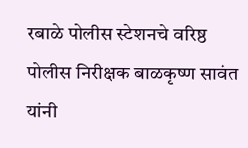रबाळे पोलीस स्टेशनचे वरिष्ठ पोलीस निरीक्षक बाळकृष्ण सावंत यांनी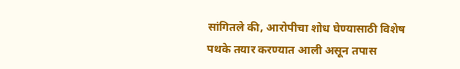सांगितले की, आरोपीचा शोध घेण्यासाठी विशेष पथके तयार करण्यात आली असून तपास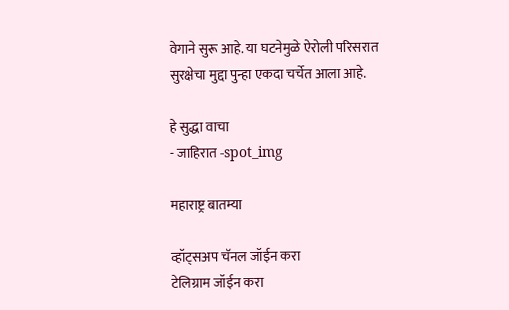वेगाने सुरू आहे. या घटनेमुळे ऐरोली परिसरात सुरक्षेचा मुद्दा पुन्हा एकदा चर्चेत आला आहे.

हे सुद्धा वाचा
- जाहिरात -spot_img

महाराष्ट्र बातम्या

व्हॉट्सअप चॅनल जॉईन करा
टेलिग्राम जॉईन करा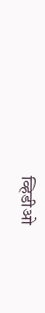व्हिडीओ